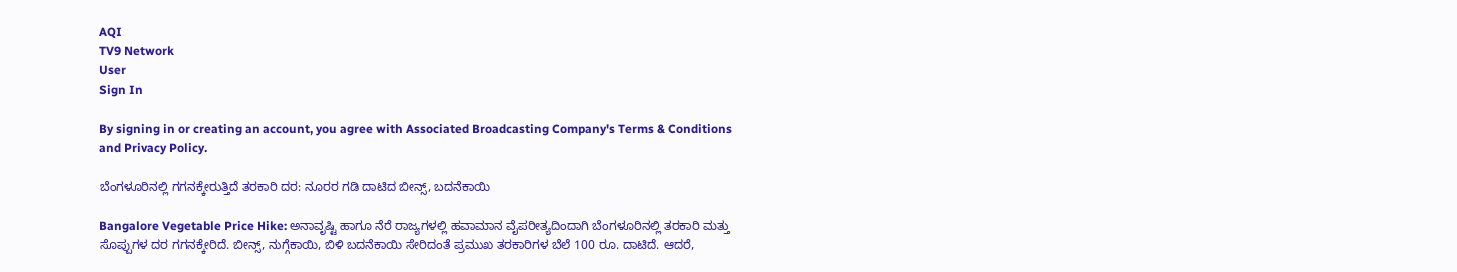AQI
TV9 Network
User
Sign In

By signing in or creating an account, you agree with Associated Broadcasting Company's Terms & Conditions and Privacy Policy.

ಬೆಂಗಳೂರಿನಲ್ಲಿ ಗಗನಕ್ಕೇರುತ್ತಿದೆ ತರಕಾರಿ ದರ: ನೂರರ ಗಡಿ ದಾಟಿದ ಬೀನ್ಸ್, ಬದನೆಕಾಯಿ

Bangalore Vegetable Price Hike: ಅನಾವೃಷ್ಟಿ ಹಾಗೂ ನೆರೆ ರಾಜ್ಯಗಳಲ್ಲಿ ಹವಾಮಾನ ವೈಪರೀತ್ಯದಿಂದಾಗಿ ಬೆಂಗಳೂರಿನಲ್ಲಿ ತರಕಾರಿ ಮತ್ತು ಸೊಪ್ಪುಗಳ ದರ ಗಗನಕ್ಕೇರಿದೆ. ಬೀನ್ಸ್, ನುಗ್ಗೆಕಾಯಿ, ಬಿಳಿ ಬದನೆಕಾಯಿ ಸೇರಿದಂತೆ ಪ್ರಮುಖ ತರಕಾರಿಗಳ ಬೆಲೆ 100 ರೂ. ದಾಟಿದೆ. ಆದರೆ,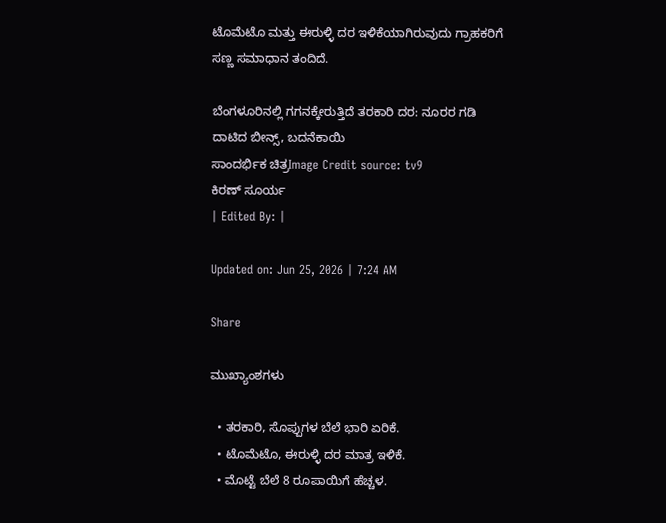ಟೊಮೆಟೊ ಮತ್ತು ಈರುಳ್ಳಿ ದರ ಇಳಿಕೆಯಾಗಿರುವುದು ಗ್ರಾಹಕರಿಗೆ ಸಣ್ಣ ಸಮಾಧಾನ ತಂದಿದೆ.

ಬೆಂಗಳೂರಿನಲ್ಲಿ ಗಗನಕ್ಕೇರುತ್ತಿದೆ ತರಕಾರಿ ದರ: ನೂರರ ಗಡಿ ದಾಟಿದ ಬೀನ್ಸ್, ಬದನೆಕಾಯಿ
ಸಾಂದರ್ಭಿಕ ಚಿತ್ರImage Credit source: tv9
ಕಿರಣ್ ಸೂರ್ಯ
| Edited By: |

Updated on: Jun 25, 2026 | 7:24 AM

Share

ಮುಖ್ಯಾಂಶಗಳು

  • ತರಕಾರಿ, ಸೊಪ್ಪುಗಳ ಬೆಲೆ ಭಾರಿ ಏರಿಕೆ.
  • ಟೊಮೆಟೊ, ಈರುಳ್ಳಿ ದರ ಮಾತ್ರ ಇಳಿಕೆ.
  • ಮೊಟ್ಟೆ ಬೆಲೆ 8 ರೂಪಾಯಿಗೆ ಹೆಚ್ಚಳ.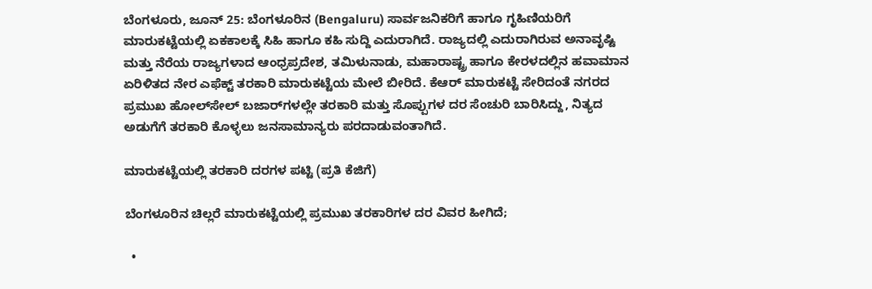ಬೆಂಗಳೂರು, ಜೂನ್ 25: ಬೆಂಗಳೂರಿನ (Bengaluru) ಸಾರ್ವಜನಿಕರಿಗೆ ಹಾಗೂ ಗೃಹಿಣಿಯರಿಗೆ ಮಾರುಕಟ್ಟೆಯಲ್ಲಿ ಏಕಕಾಲಕ್ಕೆ ಸಿಹಿ ಹಾಗೂ ಕಹಿ ಸುದ್ದಿ ಎದುರಾಗಿದೆ. ರಾಜ್ಯದಲ್ಲಿ ಎದುರಾಗಿರುವ ಅನಾವೃಷ್ಟಿ ಮತ್ತು ನೆರೆಯ ರಾಜ್ಯಗಳಾದ ಆಂಧ್ರಪ್ರದೇಶ, ತಮಿಳುನಾಡು, ಮಹಾರಾಷ್ಟ್ರ ಹಾಗೂ ಕೇರಳದಲ್ಲಿನ ಹವಾಮಾನ ಏರಿಳಿತದ ನೇರ ಎಫೆಕ್ಟ್ ತರಕಾರಿ ಮಾರುಕಟ್ಟೆಯ ಮೇಲೆ ಬೀರಿದೆ. ಕೆಆರ್ ಮಾರುಕಟ್ಟೆ ಸೇರಿದಂತೆ ನಗರದ ಪ್ರಮುಖ ಹೋಲ್‌ಸೇಲ್ ಬಜಾರ್‌ಗಳಲ್ಲೇ ತರಕಾರಿ ಮತ್ತು ಸೊಪ್ಪುಗಳ ದರ ಸೆಂಚುರಿ ಬಾರಿಸಿದ್ದು, ನಿತ್ಯದ ಅಡುಗೆಗೆ ತರಕಾರಿ ಕೊಳ್ಳಲು ಜನಸಾಮಾನ್ಯರು ಪರದಾಡುವಂತಾಗಿದೆ.

ಮಾರುಕಟ್ಟೆಯಲ್ಲಿ ತರಕಾರಿ ದರಗಳ ಪಟ್ಟಿ (ಪ್ರತಿ ಕೆಜಿಗೆ)

ಬೆಂಗಳೂರಿನ ಚಿಲ್ಲರೆ ಮಾರುಕಟ್ಟೆಯಲ್ಲಿ ಪ್ರಮುಖ ತರಕಾರಿಗಳ ದರ ವಿವರ ಹೀಗಿದೆ;

  •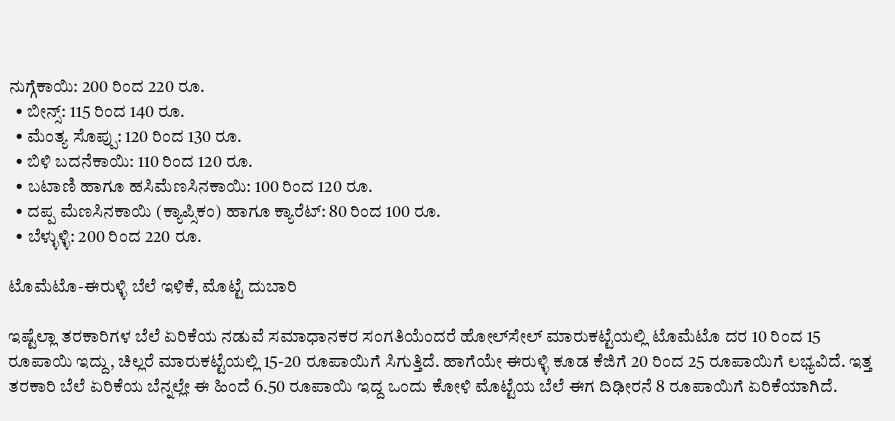ನುಗ್ಗೆಕಾಯಿ: 200 ರಿಂದ 220 ರೂ.
  • ಬೀನ್ಸ್: 115 ರಿಂದ 140 ರೂ.
  • ಮೆಂತ್ಯ ಸೊಪ್ಪು: 120 ರಿಂದ 130 ರೂ.
  • ಬಿಳಿ ಬದನೆಕಾಯಿ: 110 ರಿಂದ 120 ರೂ.
  • ಬಟಾಣಿ ಹಾಗೂ ಹಸಿಮೆಣಸಿನಕಾಯಿ: 100 ರಿಂದ 120 ರೂ.
  • ದಪ್ಪ ಮೆಣಸಿನಕಾಯಿ (ಕ್ಯಾಪ್ಸಿಕಂ) ಹಾಗೂ ಕ್ಯಾರೆಟ್: 80 ರಿಂದ 100 ರೂ.
  • ಬೆಳ್ಳುಳ್ಳಿ: 200 ರಿಂದ 220 ರೂ.

ಟೊಮೆಟೊ-ಈರುಳ್ಳಿ ಬೆಲೆ ಇಳಿಕೆ, ಮೊಟ್ಟೆ ದುಬಾರಿ

ಇಷ್ಟೆಲ್ಲಾ ತರಕಾರಿಗಳ ಬೆಲೆ ಏರಿಕೆಯ ನಡುವೆ ಸಮಾಧಾನಕರ ಸಂಗತಿಯೆಂದರೆ ಹೋಲ್‌ಸೇಲ್ ಮಾರುಕಟ್ಟೆಯಲ್ಲಿ ಟೊಮೆಟೊ ದರ 10 ರಿಂದ 15 ರೂಪಾಯಿ ಇದ್ದು, ಚಿಲ್ಲರೆ ಮಾರುಕಟ್ಟೆಯಲ್ಲಿ 15-20 ರೂಪಾಯಿಗೆ ಸಿಗುತ್ತಿದೆ. ಹಾಗೆಯೇ ಈರುಳ್ಳಿ ಕೂಡ ಕೆಜಿಗೆ 20 ರಿಂದ 25 ರೂಪಾಯಿಗೆ ಲಭ್ಯವಿದೆ. ಇತ್ತ ತರಕಾರಿ ಬೆಲೆ ಏರಿಕೆಯ ಬೆನ್ನಲ್ಲೇ ಈ ಹಿಂದೆ 6.50 ರೂಪಾಯಿ ಇದ್ದ ಒಂದು ಕೋಳಿ ಮೊಟ್ಟೆಯ ಬೆಲೆ ಈಗ ದಿಢೀರನೆ 8 ರೂಪಾಯಿಗೆ ಏರಿಕೆಯಾಗಿದೆ.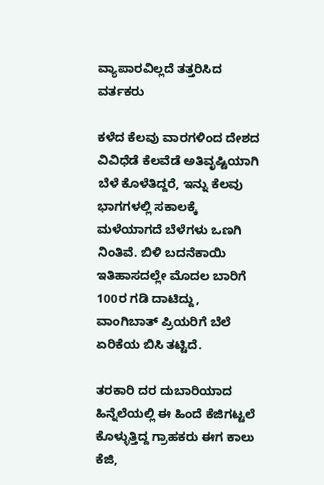ವ್ಯಾಪಾರವಿಲ್ಲದೆ ತತ್ತರಿಸಿದ ವರ್ತಕರು

ಕಳೆದ ಕೆಲವು ವಾರಗಳಿಂದ ದೇಶದ ವಿವಿಧೆಡೆ ಕೆಲವೆಡೆ ಅತಿವೃಷ್ಟಿಯಾಗಿ ಬೆಳೆ ಕೊಳೆತಿದ್ದರೆ, ಇನ್ನು ಕೆಲವು ಭಾಗಗಳಲ್ಲಿ ಸಕಾಲಕ್ಕೆ ಮಳೆಯಾಗದೆ ಬೆಳೆಗಳು ಒಣಗಿ ನಿಂತಿವೆ. ಬಿಳಿ ಬದನೆಕಾಯಿ ಇತಿಹಾಸದಲ್ಲೇ ಮೊದಲ ಬಾರಿಗೆ 100ರ ಗಡಿ ದಾಟಿದ್ದು, ವಾಂಗಿಬಾತ್ ಪ್ರಿಯರಿಗೆ ಬೆಲೆ ಏರಿಕೆಯ ಬಿಸಿ ತಟ್ಟಿದೆ.

ತರಕಾರಿ ದರ ದುಬಾರಿಯಾದ ಹಿನ್ನೆಲೆಯಲ್ಲಿ ಈ ಹಿಂದೆ ಕೆಜಿಗಟ್ಟಲೆ ಕೊಳ್ಳುತ್ತಿದ್ದ ಗ್ರಾಹಕರು ಈಗ ಕಾಲು ಕೆಜಿ,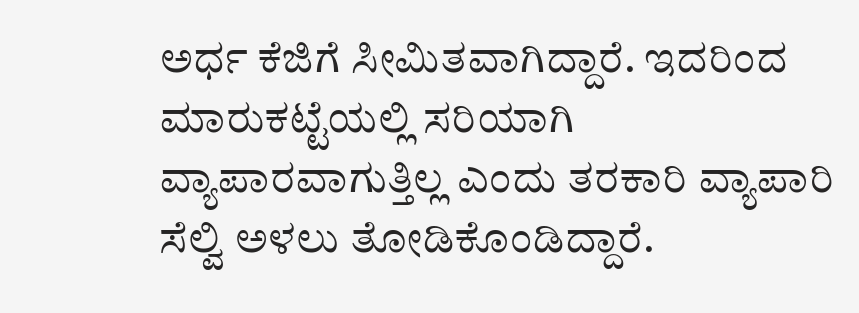ಅರ್ಧ ಕೆಜಿಗೆ ಸೀಮಿತವಾಗಿದ್ದಾರೆ. ಇದರಿಂದ ಮಾರುಕಟ್ಟೆಯಲ್ಲಿ ಸರಿಯಾಗಿ ವ್ಯಾಪಾರವಾಗುತ್ತಿಲ್ಲ ಎಂದು ತರಕಾರಿ ವ್ಯಾಪಾರಿ ಸೆಲ್ವಿ ಅಳಲು ತೋಡಿಕೊಂಡಿದ್ದಾರೆ.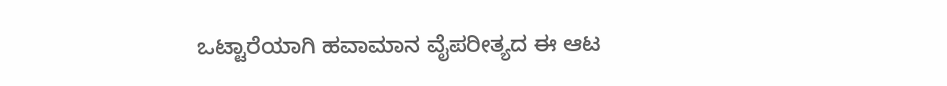ಒಟ್ಟಾರೆಯಾಗಿ ಹವಾಮಾನ ವೈಪರೀತ್ಯದ ಈ ಆಟ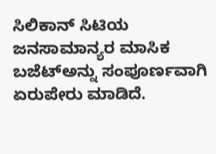ಸಿಲಿಕಾನ್ ಸಿಟಿಯ ಜನಸಾಮಾನ್ಯರ ಮಾಸಿಕ ಬಜೆಟ್‌ಅನ್ನು ಸಂಪೂರ್ಣವಾಗಿ ಏರುಪೇರು ಮಾಡಿದೆ.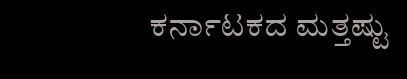ಕರ್ನಾಟಕದ ಮತ್ತಷ್ಟು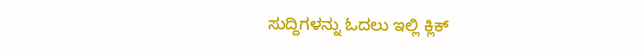ಸುದ್ದಿಗಳನ್ನು ಓದಲು ಇಲ್ಲಿ ಕ್ಲಿಕ್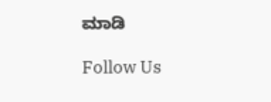ಮಾಡಿ

Follow Us